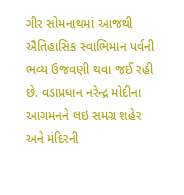ગીર સોમનાથમાં આજથી ઐતિહાસિક સ્વાભિમાન પર્વની ભવ્ય ઉજવણી થવા જઈ રહી છે. વડાપ્રધાન નરેન્દ્ર મોદીના આગમનને લઇ સમગ્ર શહેર અને મંદિરની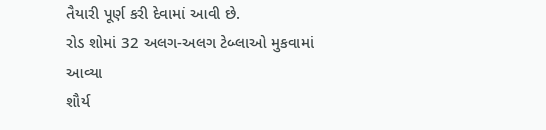તૈયારી પૂર્ણ કરી દેવામાં આવી છે.
રોડ શોમાં 32 અલગ-અલગ ટેબ્લાઓ મુકવામાં આવ્યા
શૌર્ય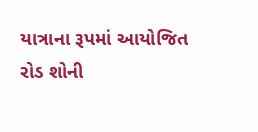યાત્રાના રૂપમાં આયોજિત રોડ શોની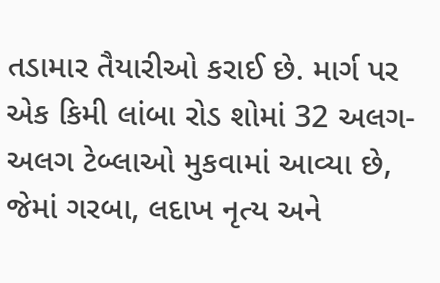તડામાર તૈયારીઓ કરાઈ છે. માર્ગ પર એક કિમી લાંબા રોડ શોમાં 32 અલગ-અલગ ટેબ્લાઓ મુકવામાં આવ્યા છે, જેમાં ગરબા, લદાખ નૃત્ય અને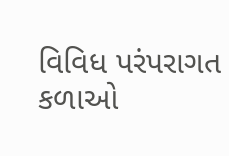વિવિધ પરંપરાગત કળાઓ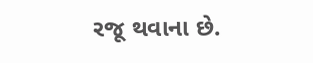રજૂ થવાના છે.